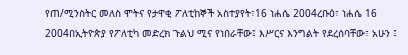የጠ/ሚንስትር መለስ ሞትና የታዋቂ ፖለቲከኞች አስተያየት፣16 ነሐሴ 2004ረቡዕ፣ ነሐሴ 16 2004በኢትዮጵያ የፖለቲካ መድረክ ጉልህ ሚና የነበራቸው፤ እሥርና እንግልት የደረሰባቸው፣ አሁን ፤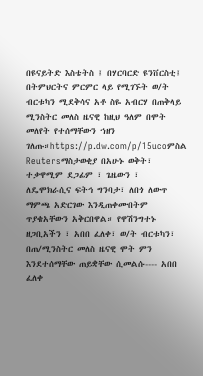በዩናይትድ እስቴትስ ፤ በሃርባርድ ዩንቨርስቲ፤ በትምህርትና ምርምር ላይ የሚገኙት ወ/ት ብርቱካን ሚደቅሳና አቶ ስዬ አብርሃ በጠቅላይ ሚንስትር መለስ ዜናዊ ከዚህ ዓለም በሞት መለየት የተሰማቸውን ኀዘን ገለጡ።https://p.dw.com/p/15ucoምስል Reutersማስታወቂያ በአሁኑ ወቅት፣ ተቃዋሚም ደጋፊም ፣ ጌዜውን ፣ ለዴሞክራሲና ፍትኅ ግንባታ፣ ለበጎ ለውጥ ማምጫ አድርገው እንዲጠቀሙበትም ጥያቄአቸውን አቅርበዋል። የዋሽንግተኑ ዘጋቢአችን ፣ አበበ ፈለቀ፣ ወ/ት ብርቱካን፣ በጠ/ሚንስትር መለስ ዜናዊ ሞት ምን እንደተሰማቸው ጠይቋቸው ሲመልሱ---- አበበ ፈለቀ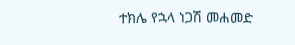ተክሌ የኋላ ነጋሽ መሐመድ